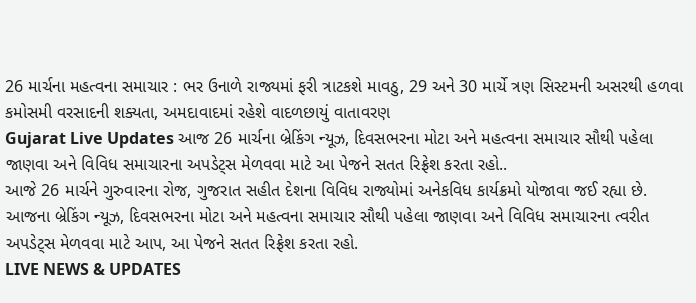26 માર્ચના મહત્વના સમાચાર : ભર ઉનાળે રાજ્યમાં ફરી ત્રાટકશે માવઠુ, 29 અને 30 માર્ચે ત્રણ સિસ્ટમની અસરથી હળવા કમોસમી વરસાદની શક્યતા, અમદાવાદમાં રહેશે વાદળછાયું વાતાવરણ
Gujarat Live Updates આજ 26 માર્ચના બ્રેકિંગ ન્યૂઝ, દિવસભરના મોટા અને મહત્વના સમાચાર સૌથી પહેલા જાણવા અને વિવિધ સમાચારના અપડેટ્સ મેળવવા માટે આ પેજને સતત રિફ્રેશ કરતા રહો..
આજે 26 માર્ચને ગુરુવારના રોજ, ગુજરાત સહીત દેશના વિવિધ રાજ્યોમાં અનેકવિધ કાર્યક્રમો યોજાવા જઈ રહ્યા છે. આજના બ્રેકિંગ ન્યૂઝ, દિવસભરના મોટા અને મહત્વના સમાચાર સૌથી પહેલા જાણવા અને વિવિધ સમાચારના ત્વરીત અપડેટ્સ મેળવવા માટે આપ, આ પેજને સતત રિફ્રેશ કરતા રહો.
LIVE NEWS & UPDATES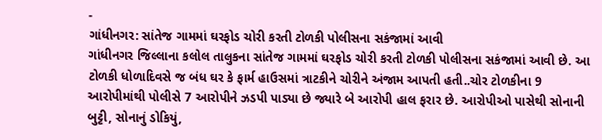-
ગાંધીનગર: સાંતેજ ગામમાં ઘરફોડ ચોરી કરતી ટોળકી પોલીસના સકંજામાં આવી
ગાંધીનગર જિલ્લાના કલોલ તાલુકના સાંતેજ ગામમાં ઘરફોડ ચોરી કરતી ટોળકી પોલીસના સકંજામાં આવી છે. આ ટોળકી ધોળાદિવસે જ બંધ ઘર કે ફાર્મ હાઉસમાં ત્રાટકીને ચોરીને અંજામ આપતી હતી..ચોર ટોળકીના 9 આરોપીમાંથી પોલીસે 7 આરોપીને ઝડપી પાડ્યા છે જ્યારે બે આરોપી હાલ ફરાર છે. આરોપીઓ પાસેથી સોનાની બુટ્ટી, સોનાનું ડોકિયું,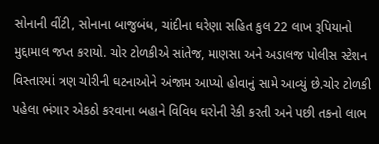સોનાની વીંટી, સોનાના બાજુબંધ, ચાંદીના ઘરેણા સહિત કુલ 22 લાખ રૂપિયાનો મુદ્દામાલ જપ્ત કરાયો. ચોર ટોળકીએ સાંતેજ, માણસા અને અડાલજ પોલીસ સ્ટેશન વિસ્તારમાં ત્રણ ચોરીની ઘટનાઓને અંજામ આપ્યો હોવાનું સામે આવ્યું છે.ચોર ટોળકી પહેલા ભંગાર એકઠો કરવાના બહાને વિવિધ ઘરોની રેકી કરતી અને પછી તકનો લાભ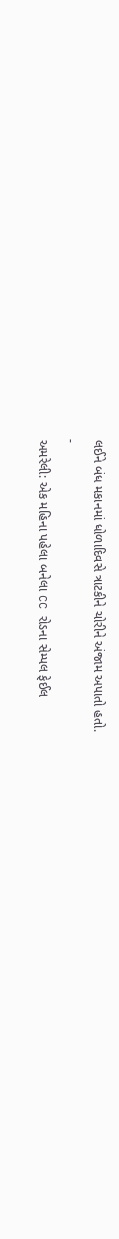લઈને બંધ મકાનમાં ધોળાદિવસે ત્રાટકીને ચોરીને અંજામ અપાતો હતો.
-
અમરેલી: એક મહિના પહેલા બનેલા CC રોડના સેમ્પલ ફેઈલ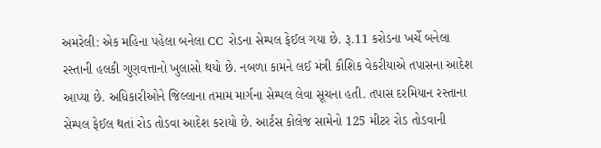અમરેલી: એક મહિના પહેલા બનેલા CC રોડના સેમ્પલ ફેઈલ ગયા છે. રૂ.11 કરોડના ખર્ચે બનેલા રસ્તાની હલકી ગુણવત્તાનો ખુલાસો થયો છે. નબળા કામને લઈ મંત્રી કૌશિક વેકરીયાએ તપાસના આદેશ આપ્યા છે. અધિકારીઓને જિલ્લાના તમામ માર્ગના સેમ્પલ લેવા સૂચના હતી. તપાસ દરમિયાન રસ્તાના સેમ્પલ ફેઈલ થતાં રોડ તોડવા આદેશ કરાયો છે. આર્ટસ કોલેજ સામેનો 125 મીટર રોડ તોડવાની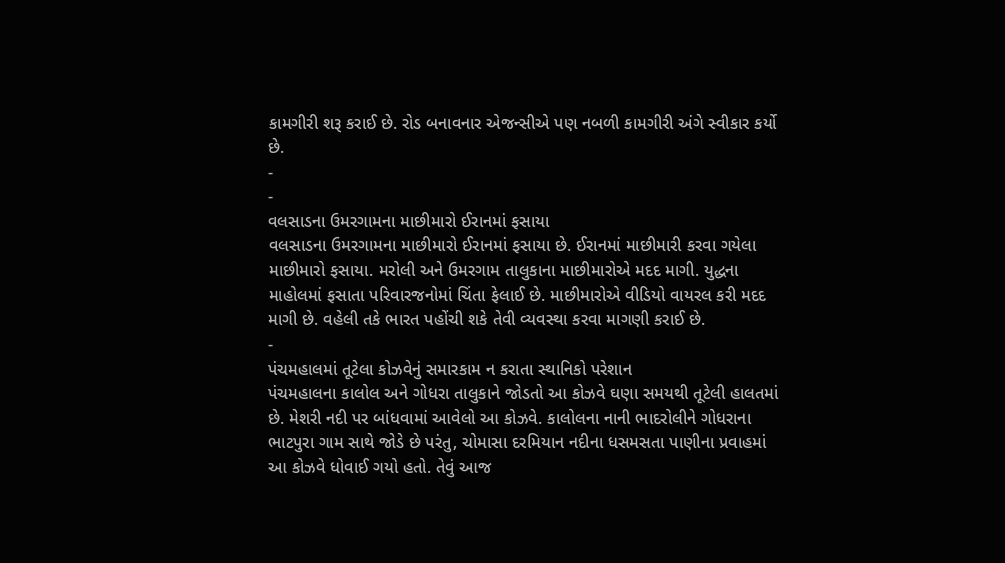કામગીરી શરૂ કરાઈ છે. રોડ બનાવનાર એજન્સીએ પણ નબળી કામગીરી અંગે સ્વીકાર કર્યો છે.
-
-
વલસાડના ઉમરગામના માછીમારો ઈરાનમાં ફસાયા
વલસાડના ઉમરગામના માછીમારો ઈરાનમાં ફસાયા છે. ઈરાનમાં માછીમારી કરવા ગયેલા માછીમારો ફસાયા. મરોલી અને ઉમરગામ તાલુકાના માછીમારોએ મદદ માગી. યુદ્ધના માહોલમાં ફસાતા પરિવારજનોમાં ચિંતા ફેલાઈ છે. માછીમારોએ વીડિયો વાયરલ કરી મદદ માગી છે. વહેલી તકે ભારત પહોંચી શકે તેવી વ્યવસ્થા કરવા માગણી કરાઈ છે.
-
પંચમહાલમાં તૂટેલા કોઝવેનું સમારકામ ન કરાતા સ્થાનિકો પરેશાન
પંચમહાલના કાલોલ અને ગોધરા તાલુકાને જોડતો આ કોઝવે ઘણા સમયથી તૂટેલી હાલતમાં છે. મેશરી નદી પર બાંધવામાં આવેલો આ કોઝવે. કાલોલના નાની ભાદરોલીને ગોધરાના ભાટપુરા ગામ સાથે જોડે છે પરંતુ, ચોમાસા દરમિયાન નદીના ધસમસતા પાણીના પ્રવાહમાં આ કોઝવે ધોવાઈ ગયો હતો. તેવું આજ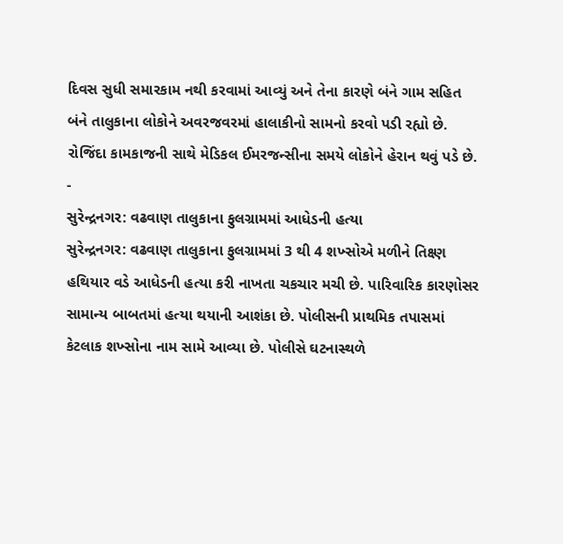દિવસ સુધી સમારકામ નથી કરવામાં આવ્યું અને તેના કારણે બંને ગામ સહિત બંને તાલુકાના લોકોને અવરજવરમાં હાલાકીનો સામનો કરવો પડી રહ્યો છે. રોજિંદા કામકાજની સાથે મેડિકલ ઈમરજન્સીના સમયે લોકોને હેરાન થવું પડે છે.
-
સુરેન્દ્રનગર: વઢવાણ તાલુકાના ફુલગ્રામમાં આધેડની હત્યા
સુરેન્દ્રનગર: વઢવાણ તાલુકાના ફુલગ્રામમાં 3 થી 4 શખ્સોએ મળીને તિક્ષ્ણ હથિયાર વડે આધેડની હત્યા કરી નાખતા ચકચાર મચી છે. પારિવારિક કારણોસર સામાન્ય બાબતમાં હત્યા થયાની આશંકા છે. પોલીસની પ્રાથમિક તપાસમાં કેટલાક શખ્સોના નામ સામે આવ્યા છે. પોલીસે ઘટનાસ્થળે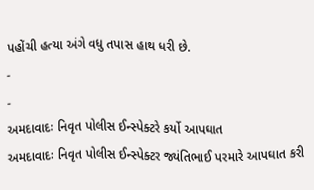પહોંચી હત્યા અંગે વધુ તપાસ હાથ ધરી છે.
-
-
અમદાવાદઃ નિવૃત પોલીસ ઈન્સ્પેક્ટરે કર્યો આપઘાત
અમદાવાદઃ નિવૃત પોલીસ ઈન્સ્પેક્ટર જ્યંતિભાઈ પરમારે આપઘાત કરી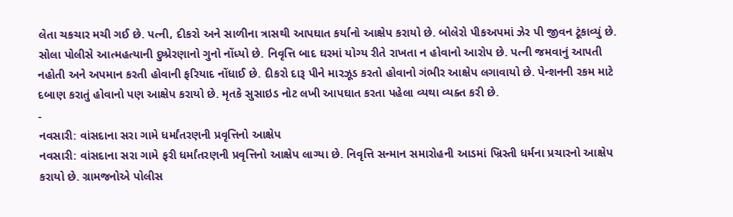લેતા ચકચાર મચી ગઈ છે. પત્ની, દીકરો અને સાળીના ત્રાસથી આપઘાત કર્યાનો આક્ષેપ કરાયો છે. બોલેરો પીકઅપમાં ઝેર પી જીવન ટૂંકાવ્યું છે. સોલા પોલીસે આત્મહત્યાની દુષ્પ્રેરણાનો ગુનો નોંધ્યો છે. નિવૃત્તિ બાદ ઘરમાં યોગ્ય રીતે રાખતા ન હોવાનો આરોપ છે. પત્ની જમવાનું આપતી નહોતી અને અપમાન કરતી હોવાની ફરિયાદ નોંધાઈ છે. દીકરો દારૂ પીને મારઝૂડ કરતો હોવાનો ગંભીર આક્ષેપ લગાવાયો છે. પેન્શનની રકમ માટે દબાણ કરાતું હોવાનો પણ આક્ષેપ કરાયો છે. મૃતકે સુસાઇડ નોટ લખી આપઘાત કરતા પહેલા વ્યથા વ્યક્ત કરી છે.
-
નવસારી: વાંસદાના સરા ગામે ધર્માંતરણની પ્રવૃત્તિનો આક્ષેપ
નવસારી: વાંસદાના સરા ગામે ફરી ધર્માંતરણની પ્રવૃત્તિનો આક્ષેપ લાગ્યા છે. નિવૃત્તિ સન્માન સમારોહની આડમાં ખ્રિસ્તી ધર્મના પ્રચારનો આક્ષેપ કરાયો છે. ગ્રામજનોએ પોલીસ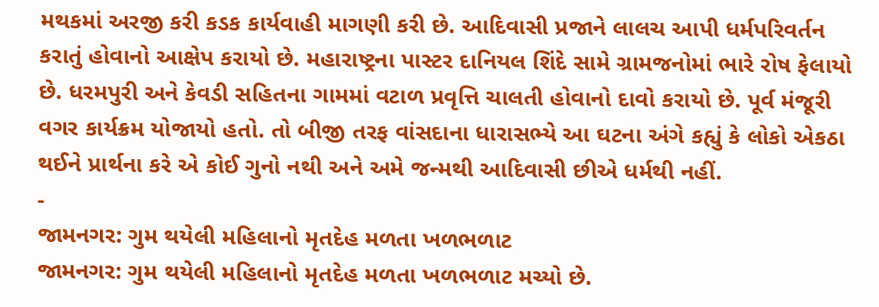મથકમાં અરજી કરી કડક કાર્યવાહી માગણી કરી છે. આદિવાસી પ્રજાને લાલચ આપી ધર્મપરિવર્તન કરાતું હોવાનો આક્ષેપ કરાયો છે. મહારાષ્ટ્રના પાસ્ટર દાનિયલ શિંદે સામે ગ્રામજનોમાં ભારે રોષ ફેલાયો છે. ધરમપુરી અને કેવડી સહિતના ગામમાં વટાળ પ્રવૃત્તિ ચાલતી હોવાનો દાવો કરાયો છે. પૂર્વ મંજૂરી વગર કાર્યક્રમ યોજાયો હતો. તો બીજી તરફ વાંસદાના ધારાસભ્યે આ ઘટના અંગે કહ્યું કે લોકો એકઠા થઈને પ્રાર્થના કરે એ કોઈ ગુનો નથી અને અમે જન્મથી આદિવાસી છીએ ધર્મથી નહીં.
-
જામનગર: ગુમ થયેલી મહિલાનો મૃતદેહ મળતા ખળભળાટ
જામનગર: ગુમ થયેલી મહિલાનો મૃતદેહ મળતા ખળભળાટ મચ્યો છે.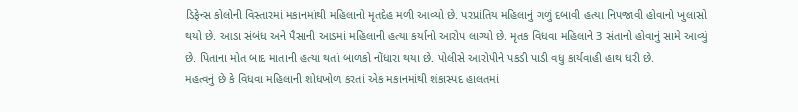ડિફેન્સ કોલોની વિસ્તારમાં મકાનમાંથી મહિલાનો મૃતદેહ મળી આવ્યો છે. પરપ્રાંતિય મહિલાનું ગળું દબાવી હત્યા નિપજાવી હોવાનો ખુલાસો થયો છે. આડા સંબંધ અને પૈસાની આડમાં મહિલાની હત્યા કર્યાનો આરોપ લાગ્યો છે. મૃતક વિધવા મહિલાને 3 સંતાનો હોવાનું સામે આવ્યું છે. પિતાના મોત બાદ માતાની હત્યા થતાં બાળકો નોંધારા થયા છે. પોલીસે આરોપીને પકડી પાડી વધુ કાર્યવાહી હાથ ધરી છે.
મહત્વનું છે કે વિધવા મહિલાની શોધખોળ કરતાં એક મકાનમાંથી શંકાસ્પદ હાલતમાં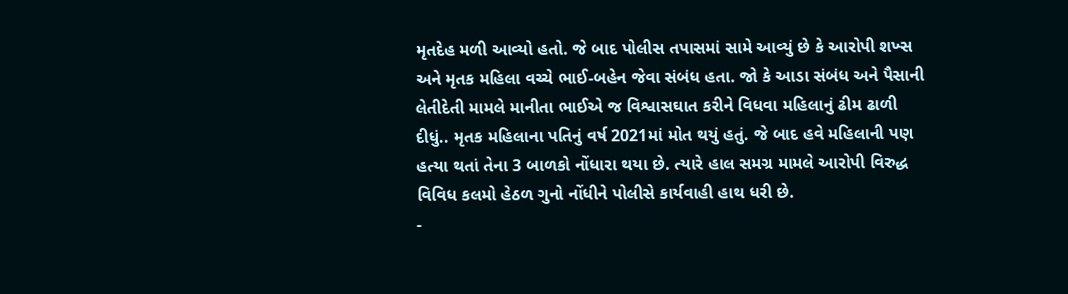મૃતદેહ મળી આવ્યો હતો. જે બાદ પોલીસ તપાસમાં સામે આવ્યું છે કે આરોપી શખ્સ અને મૃતક મહિલા વચ્ચે ભાઈ-બહેન જેવા સંબંધ હતા. જો કે આડા સંબંધ અને પૈસાની લેતીદેતી મામલે માનીતા ભાઈએ જ વિશ્વાસઘાત કરીને વિધવા મહિલાનું ઢીમ ઢાળી દીધું.. મૃતક મહિલાના પતિનું વર્ષ 2021માં મોત થયું હતું. જે બાદ હવે મહિલાની પણ હત્યા થતાં તેના 3 બાળકો નોંધારા થયા છે. ત્યારે હાલ સમગ્ર મામલે આરોપી વિરુદ્ધ વિવિધ કલમો હેઠળ ગુનો નોંધીને પોલીસે કાર્યવાહી હાથ ધરી છે.
-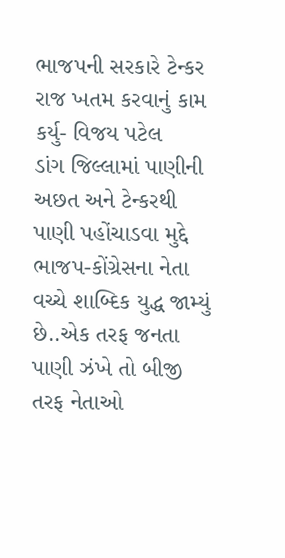ભાજપની સરકારે ટેન્કર રાજ ખતમ કરવાનું કામ કર્યુ- વિજય પટેલ
ડાંગ જિલ્લામાં પાણીની અછત અને ટેન્કરથી પાણી પહોંચાડવા મુદ્દે ભાજપ-કોંગ્રેસના નેતા વચ્ચે શાબ્દિક યુદ્ધ જામ્યું છે..એક તરફ જનતા પાણી ઝંખે તો બીજી તરફ નેતાઓ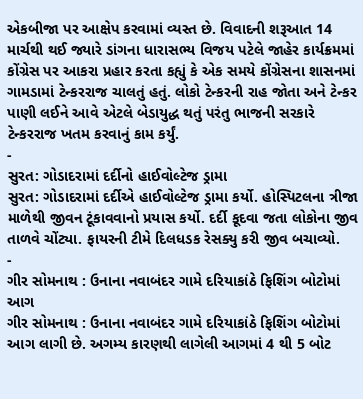એકબીજા પર આક્ષેપ કરવામાં વ્યસ્ત છે. વિવાદની શરૂઆત 14 માર્ચથી થઈ જ્યારે ડાંગના ધારાસભ્ય વિજય પટેલે જાહેર કાર્યક્રમમાં કોંગ્રેસ પર આકરા પ્રહાર કરતા કહ્યું કે એક સમયે કોંગ્રેસના શાસનમાં ગામડામાં ટેન્કરરાજ ચાલતું હતું. લોકો ટેન્કરની રાહ જોતા અને ટેન્કર પાણી લઈને આવે એટલે બેડાયુદ્ધ થતું પરંતુ ભાજની સરકારે ટેન્કરરાજ ખતમ કરવાનું કામ કર્યું.
-
સુરત: ગોડાદરામાં દર્દીનો હાઈવોલ્ટેજ ડ્રામા
સુરત: ગોડાદરામાં દર્દીએ હાઈવોલ્ટેજ ડ્રામા કર્યો. હોસ્પિટલના ત્રીજા માળેથી જીવન ટૂંકાવવાનો પ્રયાસ કર્યો. દર્દી કૂદવા જતા લોકોના જીવ તાળવે ચોંટ્યા. ફાયરની ટીમે દિલધડક રેસક્યુ કરી જીવ બચાવ્યો.
-
ગીર સોમનાથ : ઉનાના નવાબંદર ગામે દરિયાકાંઠે ફિશિંગ બોટોમાં આગ
ગીર સોમનાથ : ઉનાના નવાબંદર ગામે દરિયાકાંઠે ફિશિંગ બોટોમાં આગ લાગી છે. અગમ્ય કારણથી લાગેલી આગમાં 4 થી 5 બોટ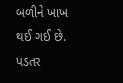બળીને ખાખ થઈ ગઈ છે. પડતર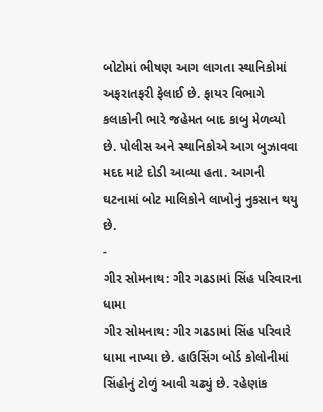બોટોમાં ભીષણ આગ લાગતા સ્થાનિકોમાં અફરાતફરી ફેલાઈ છે. ફાયર વિભાગે કલાકોની ભારે જહેમત બાદ કાબુ મેળવ્યો છે. પોલીસ અને સ્થાનિકોએ આગ બુઝાવવા મદદ માટે દોડી આવ્યા હતા. આગની ઘટનામાં બોટ માલિકોને લાખોનું નુકસાન થયુ છે.
-
ગીર સોમનાથ: ગીર ગઢડામાં સિંહ પરિવારના ધામા
ગીર સોમનાથ: ગીર ગઢડામાં સિંહ પરિવારે ધામા નાખ્યા છે. હાઉસિંગ બોર્ડ કોલોનીમાં સિંહોનું ટોળું આવી ચઢ્યું છે. રહેણાંક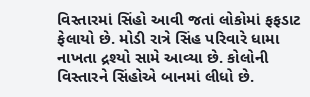વિસ્તારમાં સિંહો આવી જતાં લોકોમાં ફફડાટ ફેલાયો છે. મોડી રાત્રે સિંહ પરિવારે ધામા નાખતા દ્રશ્યો સામે આવ્યા છે. કોલોની વિસ્તારને સિંહોએ બાનમાં લીધો છે.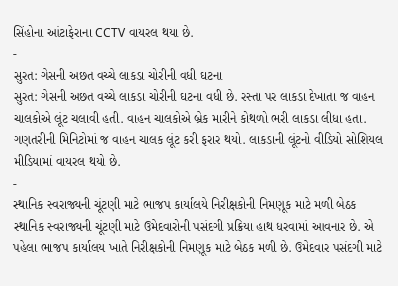સિંહોના આંટાફેરાના CCTV વાયરલ થયા છે.
-
સુરત: ગેસની અછત વચ્ચે લાકડા ચોરીની વધી ઘટના
સુરત: ગેસની અછત વચ્ચે લાકડા ચોરીની ઘટના વધી છે. રસ્તા પર લાકડા દેખાતા જ વાહન ચાલકોએ લૂંટ ચલાવી હતી. વાહન ચાલકોએ બ્રેક મારીને કોથળો ભરી લાકડા લીધા હતા. ગણતરીની મિનિટોમાં જ વાહન ચાલક લૂંટ કરી ફરાર થયો. લાકડાની લૂંટનો વીડિયો સોશિયલ મીડિયામાં વાયરલ થયો છે.
-
સ્થાનિક સ્વરાજ્યની ચૂંટણી માટે ભાજપ કાર્યાલયે નિરીક્ષકોની નિમણૂક માટે મળી બેઠક
સ્થાનિક સ્વરાજ્યની ચૂંટણી માટે ઉમેદવારોની પસંદગી પ્રક્રિયા હાથ ધરવામાં આવનાર છે. એ પહેલા ભાજપ કાર્યાલય ખાતે નિરીક્ષકોની નિમણૂક માટે બેઠક મળી છે. ઉમેદવાર પસંદગી માટે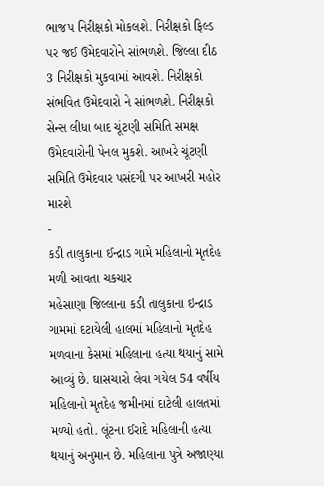ભાજપ નિરીક્ષકો મોકલશે. નિરીક્ષકો ફિલ્ડ પર જઈ ઉમેદવારોને સાંભળશે. જિલ્લા દીઠ 3 નિરીક્ષકો મુકવામાં આવશે. નિરીક્ષકો સંભવિત ઉમેદવારો ને સાંભળશે. નિરીક્ષકો સેન્સ લીધા બાદ ચૂંટણી સમિતિ સમક્ષ ઉમેદવારોની પેનલ મુકશે. આખરે ચૂંટણી સમિતિ ઉમેદવાર પસંદગી પર આખરી મહોર મારશે
-
કડી તાલુકાના ઈન્દ્રાડ ગામે મહિલાનો મૃતદેહ મળી આવતા ચકચાર
મહેસાણા જિલ્લાના કડી તાલુકાના ઇન્દ્રાડ ગામમાં દટાયેલી હાલમાં મહિલાનો મૃતદેહ મળવાના કેસમાં મહિલાના હત્યા થયાનું સામે આવ્યું છે. ઘાસચારો લેવા ગયેલ 54 વર્ષીય મહિલાનો મૃતદેહ જમીનમાં દાટેલી હાલતમાં મળ્યો હતો. લૂંટના ઈરાદે મહિલાની હત્યા થયાનું અનુમાન છે. મહિલાના પુત્રે અજાણ્યા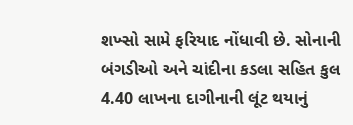શખ્સો સામે ફરિયાદ નોંધાવી છે. સોનાની બંગડીઓ અને ચાંદીના કડલા સહિત કુલ 4.40 લાખના દાગીનાની લૂંટ થયાનું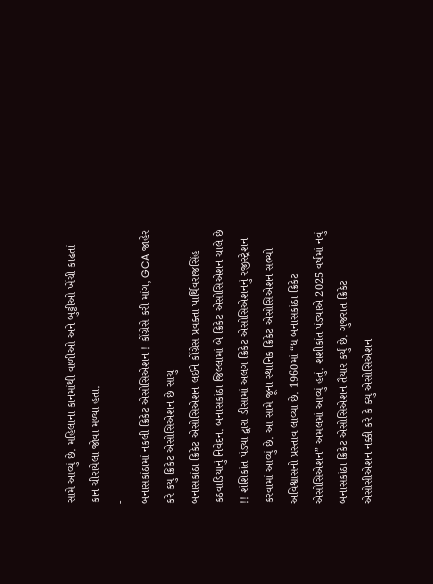સામે આવ્યું છે. મહિલાના કાનમાંથી વાળીઓ અને બુટ્ટીઓ ખેંચી કાઢતાં કાન ચીરાયેલા જોવા મળ્યા હતા.
-
બનાસકાંઠામાં નકલી ક્રિકેટ એસોસિએશન ! કોંગ્રેસે કરી માંગ, GCA જાહેર કરે કયુ ક્રિકેટ એસોસિએશન છે સાચુ
બનાસકાંઠા ક્રિકેટ એસોસિએશન લઈને કોંગ્રેસ પ્રવક્તા પાર્થિવરાજસિંહ કઠવાડિયાનું નિવેદન. બનાસકાંઠા જિલ્લામાં બે ક્રિકેટ એસોસિએશન ચાલે છે !! શંશિકાંત પંડ્યા દ્વારા ડીસામાં અલગ ક્રિકેટ એસોસિએશનનું રજીસ્ટ્રેશન કરવામાં આવ્યું છે. આ સામે જૂના સ્થાનિક ક્રિકેટ એસોસિએશન સભ્યો અવિશ્વાસનો પ્રસ્તાવ લાવ્યા છે. 1960માં “ધ બનાસકાંઠા ક્રિકેટ એસોસિએશન” અમલમાં આવ્યું હતું. શશીકાંત પંડ્યાએ 2025 વર્ષમાં નવું બનાસકાંઠા ક્રિકેટ એસોસિએશન તૈયાર કર્યું છે. ગુજરાત ક્રિકેટ એસોસીએશન નક્કી કરે કે ક્યુ એસોસિએશન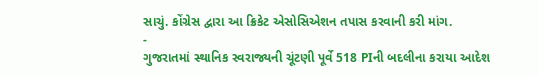સાચું. કોંગ્રેસ દ્વારા આ ક્રિકેટ એસોસિએશન તપાસ કરવાની કરી માંગ.
-
ગુજરાતમાં સ્થાનિક સ્વરાજ્યની ચૂંટણી પૂર્વે 518 PIની બદલીના કરાયા આદેશ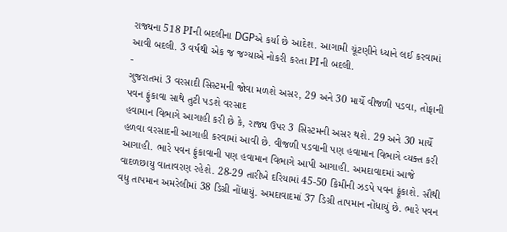રાજ્યના 518 PIની બદલીના DGPએ કર્યા છે આદેશ. આગામી ચૂંટણીને ધ્યાને લઈ કરવામાં આવી બદલી. 3 વર્ષથી એક જ જગ્યાએ નોકરી કરતા PIની બદલી.
-
ગુજરાતમાં 3 વરસાદી સિસ્ટમની જોવા મળશે અસર, 29 અને 30 માર્ચે વીજળી પડવા, તોફાની પવન ફુંકાવા સાથે તુટી પડશે વરસાદ
હવામાન વિભાગે આગાહી કરી છે કે, રાજ્ય ઉપર 3 સિસ્ટમની અસર થશે. 29 અને 30 માર્ચે હળવા વરસાદની આગાહી કરવામાં આવી છે. વીજળી પડવાની પણ હવામાન વિભાગે વ્યક્ત કરી આગાહી. ભારે પવન ફુંકાવાની પણ હવામાન વિભાગે આપી આગાહી. અમદાવાદમાં આજે વાદળછાયુ વાતાવરણ રહેશે. 28-29 તારીખે દરિયામાં 45-50 કિમીની ઝડપે પવન ફૂંકાશે. સૌથી વધુ તાપમાન અમરેલીમાં 38 ડિગ્રી નોંધાયું. અમદાવાદમાં 37 ડિગ્રી તાપમાન નોંધાયું છે. ભારે પવન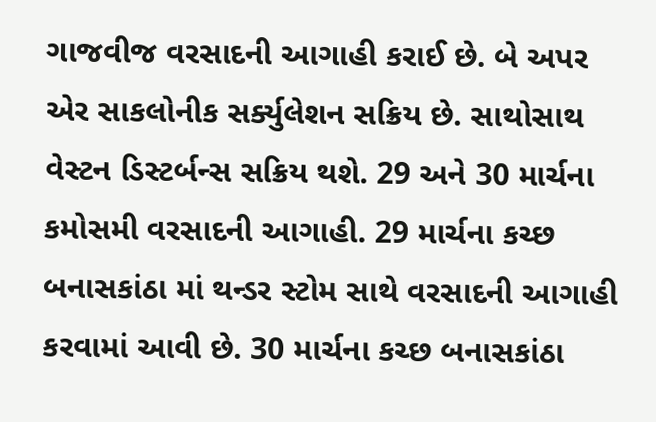ગાજવીજ વરસાદની આગાહી કરાઈ છે. બે અપર એર સાકલોનીક સર્ક્યુલેશન સક્રિય છે. સાથોસાથ વેસ્ટન ડિસ્ટર્બન્સ સક્રિય થશે. 29 અને 30 માર્ચના કમોસમી વરસાદની આગાહી. 29 માર્ચના કચ્છ બનાસકાંઠા માં થન્ડર સ્ટોમ સાથે વરસાદની આગાહી કરવામાં આવી છે. 30 માર્ચના કચ્છ બનાસકાંઠા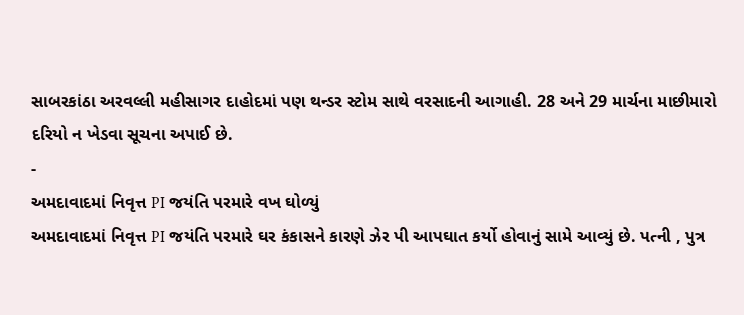સાબરકાંઠા અરવલ્લી મહીસાગર દાહોદમાં પણ થન્ડર સ્ટોમ સાથે વરસાદની આગાહી. 28 અને 29 માર્ચના માછીમારો દરિયો ન ખેડવા સૂચના અપાઈ છે.
-
અમદાવાદમાં નિવૃત્ત PI જયંતિ પરમારે વખ ઘોળ્યું
અમદાવાદમાં નિવૃત્ત PI જયંતિ પરમારે ઘર કંકાસને કારણે ઝેર પી આપઘાત કર્યો હોવાનું સામે આવ્યું છે. પત્ની , પુત્ર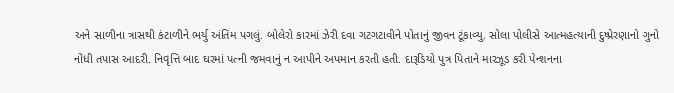અને સાળીના ત્રાસથી કંટાળીને ભર્યુ અંતિમ પગલું. બોલેરો કારમાં ઝેરી દવા ગટગટાવીને પોતાનું જીવન ટૂંકાવ્યુ. સોલા પોલીસે આત્મહત્યાની દુષ્પ્રેરણાનો ગુનો નોંધી તપાસ આદરી. નિવૃત્તિ બાદ ઘરમાં પત્ની જમવાનું ન આપીને અપમાન કરતી હતી. દારૂડિયો પુત્ર પિતાને મારઝૂડ કરી પેન્શનના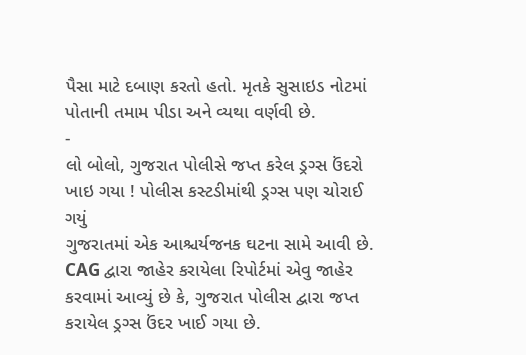પૈસા માટે દબાણ કરતો હતો. મૃતકે સુસાઇડ નોટમાં પોતાની તમામ પીડા અને વ્યથા વર્ણવી છે.
-
લો બોલો, ગુજરાત પોલીસે જપ્ત કરેલ ડ્રગ્સ ઉંદરો ખાઇ ગયા ! પોલીસ કસ્ટડીમાંથી ડ્રગ્સ પણ ચોરાઈ ગયું
ગુજરાતમાં એક આશ્ચર્યજનક ઘટના સામે આવી છે. CAG દ્વારા જાહેર કરાયેલા રિપોર્ટમાં એવુ જાહેર કરવામાં આવ્યું છે કે, ગુજરાત પોલીસ દ્વારા જપ્ત કરાયેલ ડ્રગ્સ ઉંદર ખાઈ ગયા છે.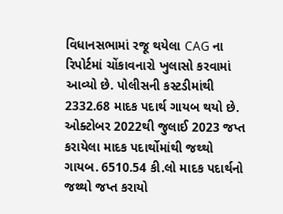વિધાનસભામાં રજૂ થયેલા CAG ના રિપોર્ટમાં ચોંકાવનારો ખુલાસો કરવામાં આવ્યો છે. પોલીસની કસ્ટડીમાંથી 2332.68 માદક પદાર્થ ગાયબ થયો છે. ઓક્ટોબર 2022થી જુલાઈ 2023 જપ્ત કરાયેલા માદક પદાર્થોમાંથી જથ્થો ગાયબ. 6510.54 કી.લો માદક પદાર્થનો જથ્થો જપ્ત કરાયો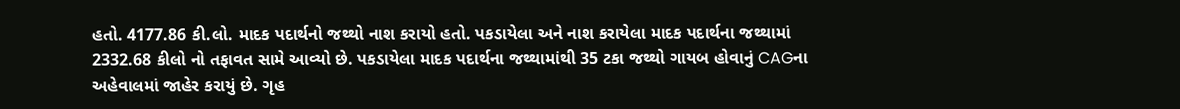હતો. 4177.86 કી.લો. માદક પદાર્થનો જથ્થો નાશ કરાયો હતો. પકડાયેલા અને નાશ કરાયેલા માદક પદાર્થના જથ્થામાં 2332.68 કીલો નો તફાવત સામે આવ્યો છે. પકડાયેલા માદક પદાર્થના જથ્થામાંથી 35 ટકા જથ્થો ગાયબ હોવાનું CAGના અહેવાલમાં જાહેર કરાયું છે. ગૃહ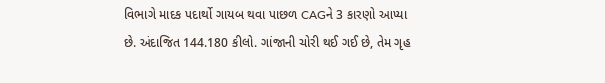વિભાગે માદક પદાર્થો ગાયબ થવા પાછળ CAGને 3 કારણો આપ્યા છે. અંદાજિત 144.180 કીલો. ગાંજાની ચોરી થઈ ગઈ છે, તેમ ગૃહ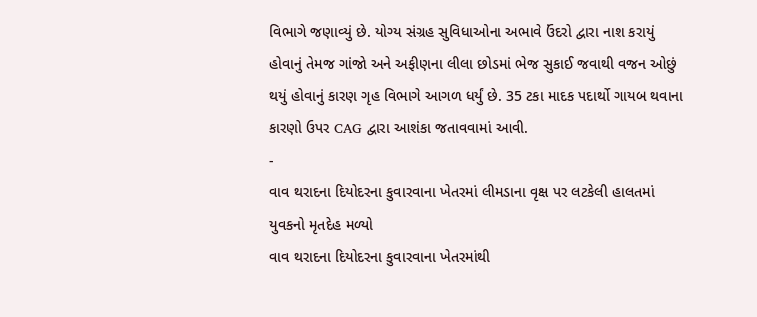વિભાગે જણાવ્યું છે. યોગ્ય સંગ્રહ સુવિધાઓના અભાવે ઉંદરો દ્વારા નાશ કરાયું હોવાનું તેમજ ગાંજો અને અફીણના લીલા છોડમાં ભેજ સુકાઈ જવાથી વજન ઓછું થયું હોવાનું કારણ ગૃહ વિભાગે આગળ ધર્યું છે. 35 ટકા માદક પદાર્થો ગાયબ થવાના કારણો ઉપર CAG દ્વારા આશંકા જતાવવામાં આવી.
-
વાવ થરાદના દિયોદરના કુવારવાના ખેતરમાં લીમડાના વૃક્ષ પર લટકેલી હાલતમાં યુવકનો મૃતદેહ મળ્યો
વાવ થરાદના દિયોદરના કુવારવાના ખેતરમાંથી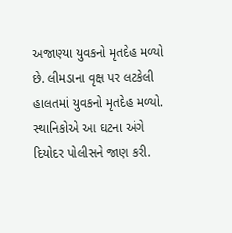અજાણ્યા યુવકનો મૃતદેહ મળ્યો છે. લીમડાના વૃક્ષ પર લટકેલી હાલતમાં યુવકનો મૃતદેહ મળ્યો. સ્થાનિકોએ આ ઘટના અંગે દિયોદર પોલીસને જાણ કરી.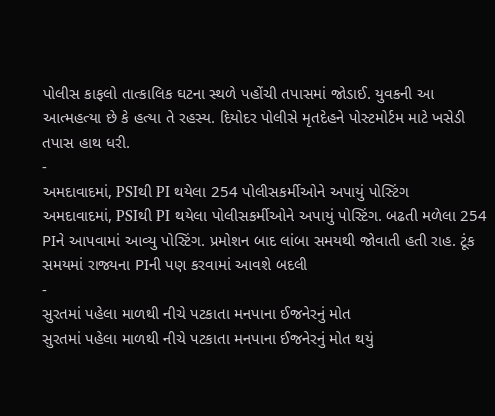પોલીસ કાફલો તાત્કાલિક ઘટના સ્થળે પહોંચી તપાસમાં જોડાઈ. યુવકની આ આત્મહત્યા છે કે હત્યા તે રહસ્ય. દિયોદર પોલીસે મૃતદેહને પોસ્ટમોર્ટમ માટે ખસેડી તપાસ હાથ ધરી.
-
અમદાવાદમાં, PSIથી PI થયેલા 254 પોલીસકર્મીઓને અપાયું પોસ્ટિંગ
અમદાવાદમાં, PSIથી PI થયેલા પોલીસકર્મીઓને અપાયું પોસ્ટિંગ. બઢતી મળેલા 254 PIને આપવામાં આવ્યુ પોસ્ટિંગ. પ્રમોશન બાદ લાંબા સમયથી જોવાતી હતી રાહ. ટૂંક સમયમાં રાજ્યના PIની પણ કરવામાં આવશે બદલી
-
સુરતમાં પહેલા માળથી નીચે પટકાતા મનપાના ઈજનેરનું મોત
સુરતમાં પહેલા માળથી નીચે પટકાતા મનપાના ઈજનેરનું મોત થયું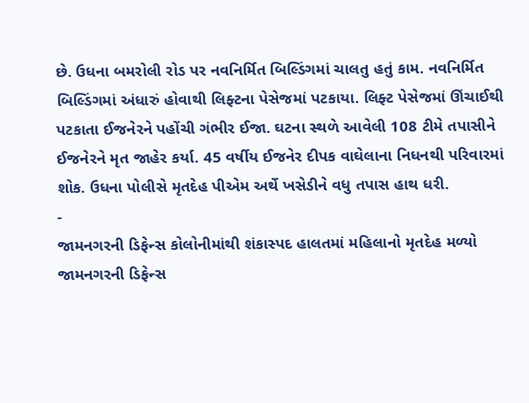છે. ઉધના બમરોલી રોડ પર નવનિર્મિત બિલ્ડિંગમાં ચાલતુ હતું કામ. નવનિર્મિત બિલ્ડિંગમાં અંધારું હોવાથી લિફ્ટના પેસેજમાં પટકાયા. લિફ્ટ પેસેજમાં ઊંચાઈથી પટકાતા ઈજનેરને પહોંચી ગંભીર ઈજા. ઘટના સ્થળે આવેલી 108 ટીમે તપાસીને ઈજનેરને મૃત જાહેર કર્યા. 45 વર્ષીય ઈજનેર દીપક વાઘેલાના નિધનથી પરિવારમાં શોક. ઉધના પોલીસે મૃતદેહ પીએમ અર્થે ખસેડીને વધુ તપાસ હાથ ધરી.
-
જામનગરની ડિફેન્સ કોલોનીમાંથી શંકાસ્પદ હાલતમાં મહિલાનો મૃતદેહ મળ્યો
જામનગરની ડિફેન્સ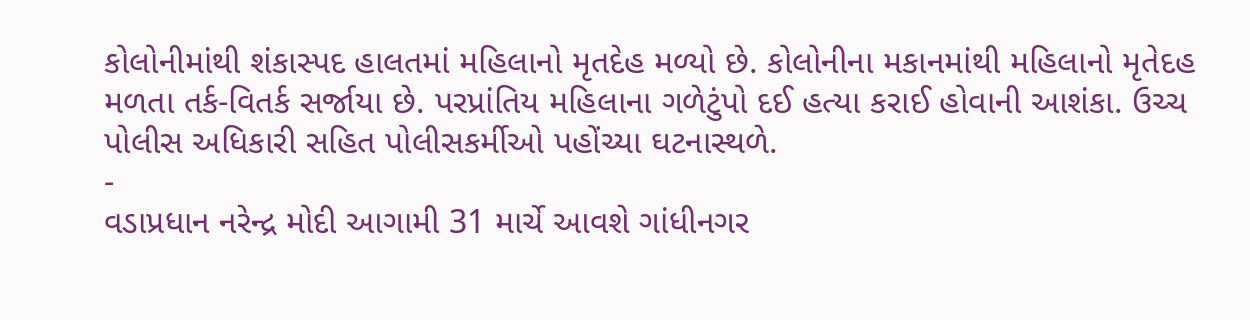કોલોનીમાંથી શંકાસ્પદ હાલતમાં મહિલાનો મૃતદેહ મળ્યો છે. કોલોનીના મકાનમાંથી મહિલાનો મૃતેદહ મળતા તર્ક-વિતર્ક સર્જાયા છે. પરપ્રાંતિય મહિલાના ગળેટુંપો દઈ હત્યા કરાઈ હોવાની આશંકા. ઉચ્ચ પોલીસ અધિકારી સહિત પોલીસકર્મીઓ પહોંચ્યા ઘટનાસ્થળે.
-
વડાપ્રધાન નરેન્દ્ર મોદી આગામી 31 માર્ચે આવશે ગાંધીનગર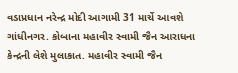વડાપ્રધાન નરેન્દ્ર મોદી આગામી 31 માર્ચે આવશે ગાંધીનગર. કોબાના મહાવીર સ્વામી જૈન આરાધના કેન્દ્રની લેશે મુલાકાત. મહાવીર સ્વામી જૈન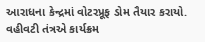આરાધના કેન્દ્રમાં વોટરપ્રૂફ ડોમ તૈયાર કરાયો. વહીવટી તંત્રએ કાર્યક્રમ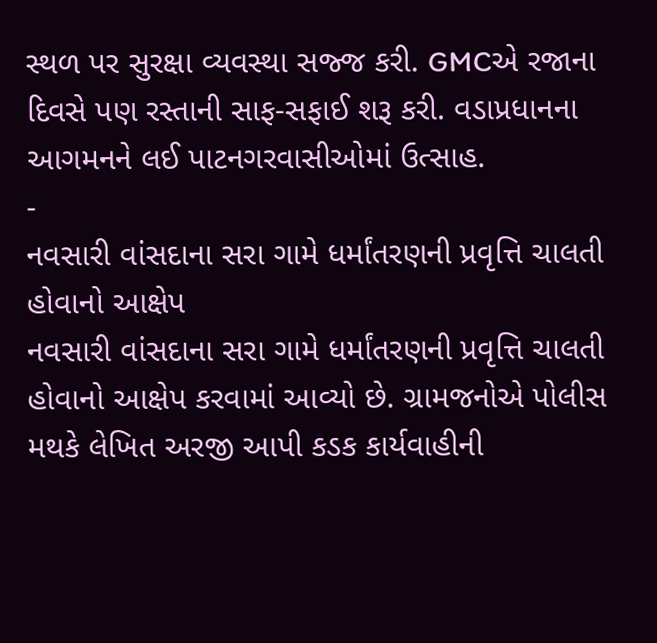સ્થળ પર સુરક્ષા વ્યવસ્થા સજ્જ કરી. GMCએ રજાના દિવસે પણ રસ્તાની સાફ-સફાઈ શરૂ કરી. વડાપ્રધાનના આગમનને લઈ પાટનગરવાસીઓમાં ઉત્સાહ.
-
નવસારી વાંસદાના સરા ગામે ધર્માંતરણની પ્રવૃત્તિ ચાલતી હોવાનો આક્ષેપ
નવસારી વાંસદાના સરા ગામે ધર્માંતરણની પ્રવૃત્તિ ચાલતી હોવાનો આક્ષેપ કરવામાં આવ્યો છે. ગ્રામજનોએ પોલીસ મથકે લેખિત અરજી આપી કડક કાર્યવાહીની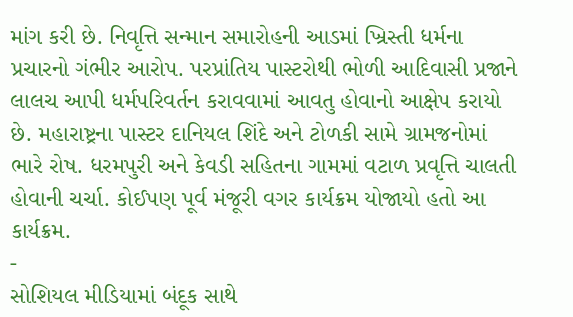માંગ કરી છે. નિવૃત્તિ સન્માન સમારોહની આડમાં ખ્રિસ્તી ધર્મના પ્રચારનો ગંભીર આરોપ. પરપ્રાંતિય પાસ્ટરોથી ભોળી આદિવાસી પ્રજાને લાલચ આપી ધર્મપરિવર્તન કરાવવામાં આવતુ હોવાનો આક્ષેપ કરાયો છે. મહારાષ્ટ્રના પાસ્ટર દાનિયલ શિંદે અને ટોળકી સામે ગ્રામજનોમાં ભારે રોષ. ધરમપુરી અને કેવડી સહિતના ગામમાં વટાળ પ્રવૃત્તિ ચાલતી હોવાની ચર્ચા. કોઈપણ પૂર્વ મંજૂરી વગર કાર્યક્રમ યોજાયો હતો આ કાર્યક્રમ.
-
સોશિયલ મીડિયામાં બંદૂક સાથે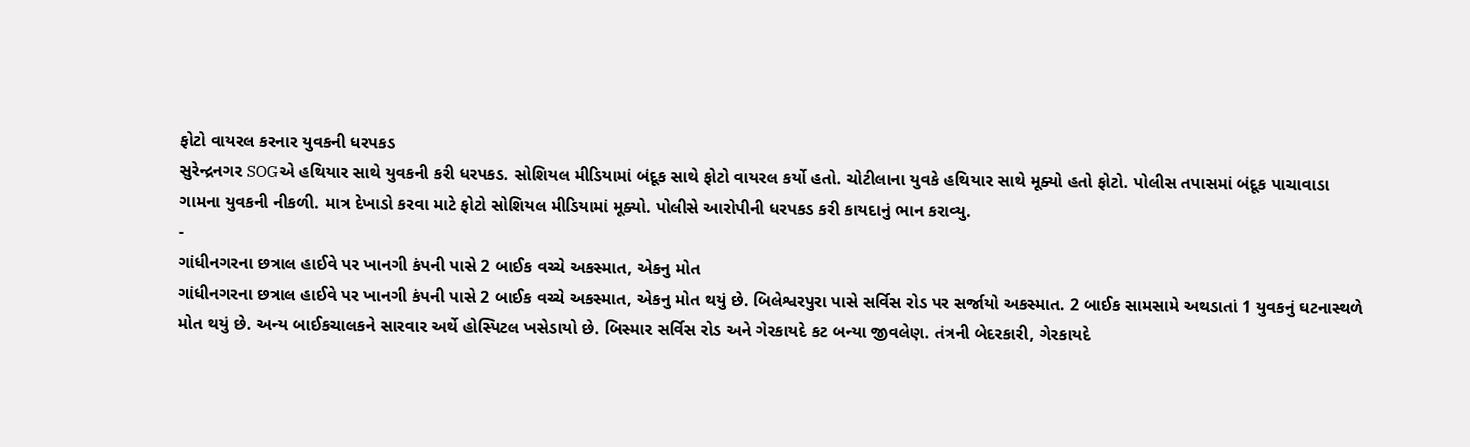ફોટો વાયરલ કરનાર યુવકની ધરપકડ
સુરેન્દ્રનગર SOGએ હથિયાર સાથે યુવકની કરી ધરપકડ. સોશિયલ મીડિયામાં બંદૂક સાથે ફોટો વાયરલ કર્યો હતો. ચોટીલાના યુવકે હથિયાર સાથે મૂક્યો હતો ફોટો. પોલીસ તપાસમાં બંદૂક પાચાવાડા ગામના યુવકની નીકળી. માત્ર દેખાડો કરવા માટે ફોટો સોશિયલ મીડિયામાં મૂક્યો. પોલીસે આરોપીની ધરપકડ કરી કાયદાનું ભાન કરાવ્યુ.
-
ગાંધીનગરના છત્રાલ હાઈવે પર ખાનગી કંપની પાસે 2 બાઈક વચ્ચે અકસ્માત, એકનુ મોત
ગાંધીનગરના છત્રાલ હાઈવે પર ખાનગી કંપની પાસે 2 બાઈક વચ્ચે અકસ્માત, એકનુ મોત થયું છે. બિલેશ્વરપુરા પાસે સર્વિસ રોડ પર સર્જાયો અકસ્માત. 2 બાઈક સામસામે અથડાતાં 1 યુવકનું ઘટનાસ્થળે મોત થયું છે. અન્ય બાઈકચાલકને સારવાર અર્થે હોસ્પિટલ ખસેડાયો છે. બિસ્માર સર્વિસ રોડ અને ગેરકાયદે કટ બન્યા જીવલેણ. તંત્રની બેદરકારી, ગેરકાયદે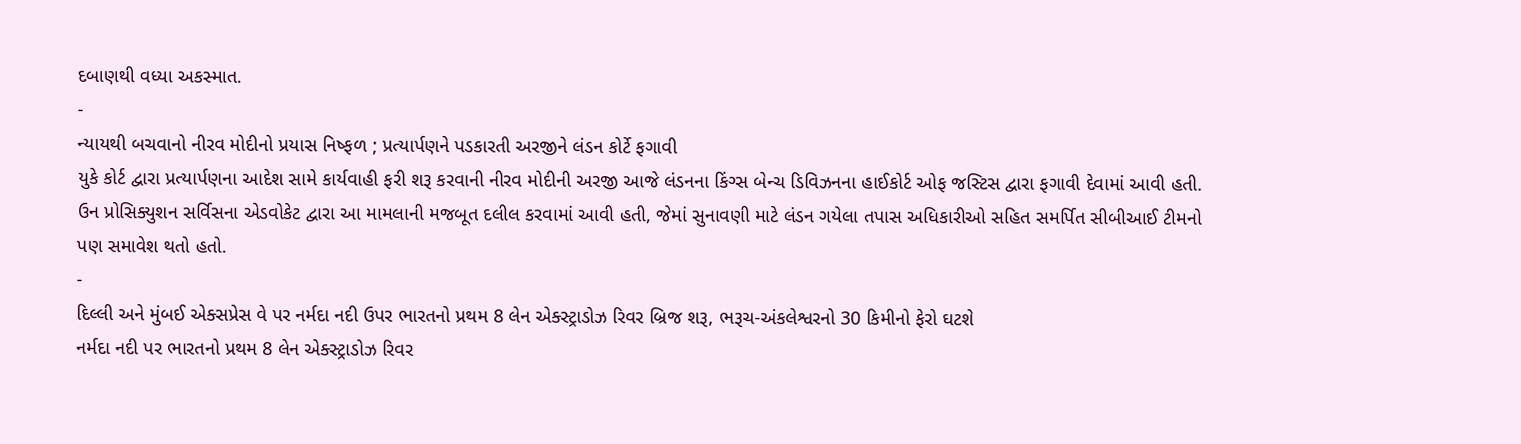દબાણથી વધ્યા અકસ્માત.
-
ન્યાયથી બચવાનો નીરવ મોદીનો પ્રયાસ નિષ્ફળ ; પ્રત્યાર્પણને પડકારતી અરજીને લંડન કોર્ટે ફગાવી
યુકે કોર્ટ દ્વારા પ્રત્યાર્પણના આદેશ સામે કાર્યવાહી ફરી શરૂ કરવાની નીરવ મોદીની અરજી આજે લંડનના કિંગ્સ બેન્ચ ડિવિઝનના હાઈકોર્ટ ઓફ જસ્ટિસ દ્વારા ફગાવી દેવામાં આવી હતી. ઉન પ્રોસિક્યુશન સર્વિસના એડવોકેટ દ્વારા આ મામલાની મજબૂત દલીલ કરવામાં આવી હતી, જેમાં સુનાવણી માટે લંડન ગયેલા તપાસ અધિકારીઓ સહિત સમર્પિત સીબીઆઈ ટીમનો પણ સમાવેશ થતો હતો.
-
દિલ્લી અને મુંબઈ એક્સપ્રેસ વે પર નર્મદા નદી ઉપર ભારતનો પ્રથમ 8 લેન એક્સ્ટ્રાડોઝ રિવર બ્રિજ શરૂ, ભરૂચ-અંકલેશ્વરનો 30 કિમીનો ફેરો ઘટશે
નર્મદા નદી પર ભારતનો પ્રથમ 8 લેન એક્સ્ટ્રાડોઝ રિવર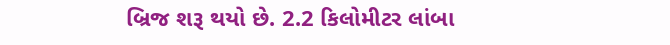બ્રિજ શરૂ થયો છે. 2.2 કિલોમીટર લાંબા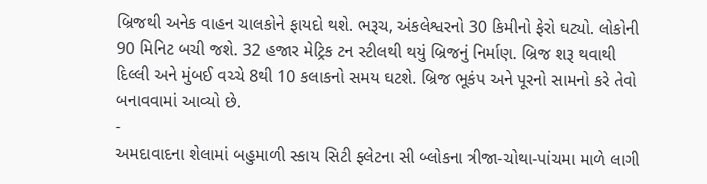બ્રિજથી અનેક વાહન ચાલકોને ફાયદો થશે. ભરૂચ, અંકલેશ્વરનો 30 કિમીનો ફેરો ઘટ્યો. લોકોની 90 મિનિટ બચી જશે. 32 હજાર મેટ્રિક ટન સ્ટીલથી થયું બ્રિજનું નિર્માણ. બ્રિજ શરૂ થવાથી દિલ્લી અને મુંબઈ વચ્ચે 8થી 10 કલાકનો સમય ઘટશે. બ્રિજ ભૂકંપ અને પૂરનો સામનો કરે તેવો બનાવવામાં આવ્યો છે.
-
અમદાવાદના શેલામાં બહુમાળી સ્કાય સિટી ફ્લેટના સી બ્લોકના ત્રીજા-ચોથા-પાંચમા માળે લાગી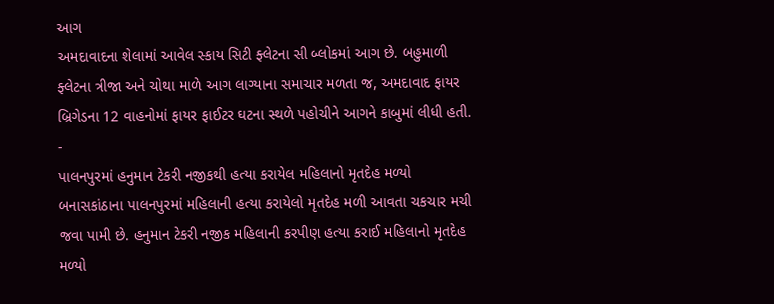આગ
અમદાવાદના શેલામાં આવેલ સ્કાય સિટી ફ્લેટના સી બ્લોકમાં આગ છે. બહુમાળી ફ્લેટના ત્રીજા અને ચોથા માળે આગ લાગ્યાના સમાચાર મળતા જ, અમદાવાદ ફાયર બ્રિગેડના 12 વાહનોમાં ફાયર ફાઈટર ઘટના સ્થળે પહોચીને આગને કાબુમાં લીધી હતી.
-
પાલનપુરમાં હનુમાન ટેકરી નજીકથી હત્યા કરાયેલ મહિલાનો મૃતદેહ મળ્યો
બનાસકાંઠાના પાલનપુરમાં મહિલાની હત્યા કરાયેલો મૃતદેહ મળી આવતા ચકચાર મચી જવા પામી છે. હનુમાન ટેકરી નજીક મહિલાની કરપીણ હત્યા કરાઈ મહિલાનો મૃતદેહ મળ્યો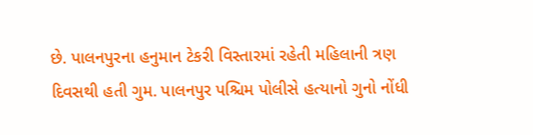છે. પાલનપુરના હનુમાન ટેકરી વિસ્તારમાં રહેતી મહિલાની ત્રણ દિવસથી હતી ગુમ. પાલનપુર પશ્ચિમ પોલીસે હત્યાનો ગુનો નોંધી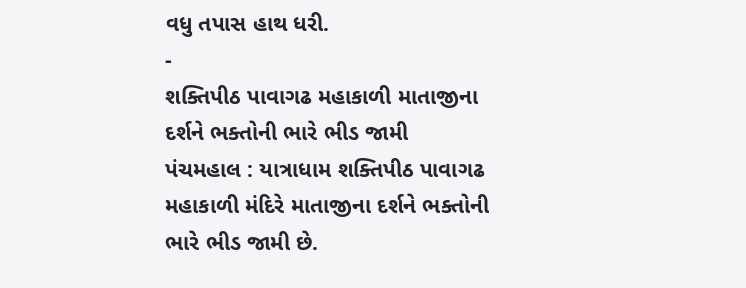વધુ તપાસ હાથ ધરી.
-
શક્તિપીઠ પાવાગઢ મહાકાળી માતાજીના દર્શને ભક્તોની ભારે ભીડ જામી
પંચમહાલ : યાત્રાધામ શક્તિપીઠ પાવાગઢ મહાકાળી મંદિરે માતાજીના દર્શને ભક્તોની ભારે ભીડ જામી છે.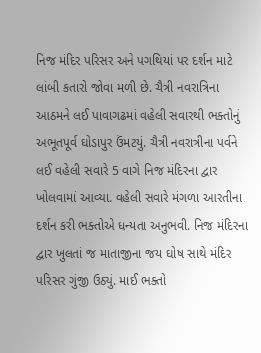નિજ મંદિર પરિસર અને પગથિયાં પર દર્શન માટે લાંબી કતારો જોવા મળી છે. ચૈત્રી નવરાત્રિના આઠમને લઈ પાવાગઢમાં વહેલી સવારથી ભક્તોનું અભૂતપૂર્વ ઘોડાપુર ઉંમટયું. ચૈત્રી નવરાત્રીના પર્વને લઈ વહેલી સવારે 5 વાગે નિજ મંદિરના દ્વાર ખોલવામાં આવ્યા. વહેલી સવારે મંગળા આરતીના દર્શન કરી ભક્તોએ ધન્યતા અનુભવી. નિજ મંદિરના દ્વાર ખુલતાં જ માતાજીના જય ઘોષ સાથે મંદિર પરિસર ગુંજી ઉઠ્યું. માઈ ભક્તો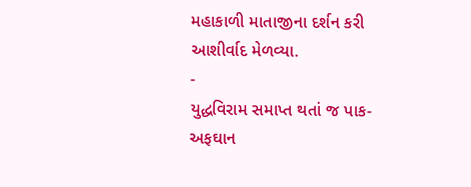મહાકાળી માતાજીના દર્શન કરી આશીર્વાદ મેળવ્યા.
-
યુદ્ધવિરામ સમાપ્ત થતાં જ પાક-અફઘાન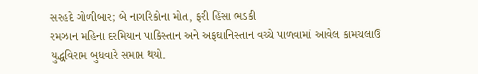સરહદે ગોળીબાર; બે નાગરિકોના મોત, ફરી હિંસા ભડકી
રમઝાન મહિના દરમિયાન પાકિસ્તાન અને અફઘાનિસ્તાન વચ્ચે પાળવામાં આવેલ કામચલાઉ યુદ્ધવિરામ બુધવારે સમાપ્ત થયો.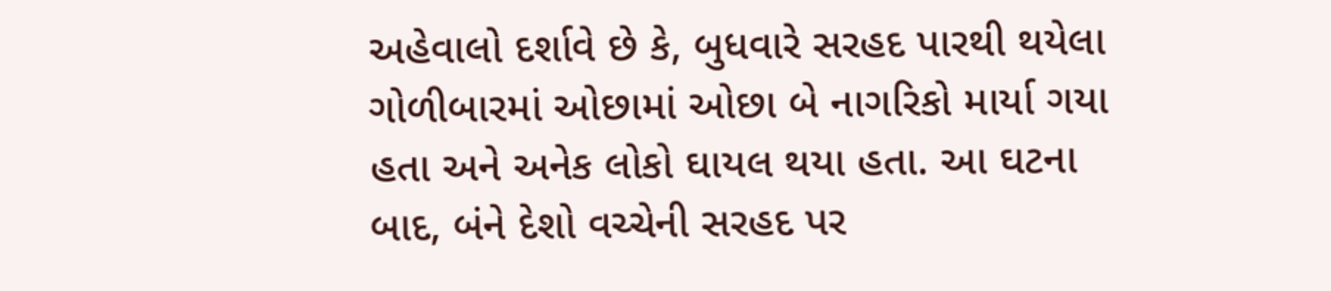અહેવાલો દર્શાવે છે કે, બુધવારે સરહદ પારથી થયેલા ગોળીબારમાં ઓછામાં ઓછા બે નાગરિકો માર્યા ગયા હતા અને અનેક લોકો ઘાયલ થયા હતા. આ ઘટના બાદ, બંને દેશો વચ્ચેની સરહદ પર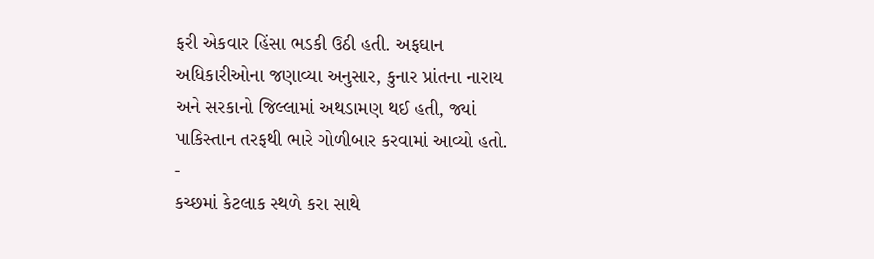ફરી એકવાર હિંસા ભડકી ઉઠી હતી. અફઘાન અધિકારીઓના જણાવ્યા અનુસાર, કુનાર પ્રાંતના નારાય અને સરકાનો જિલ્લામાં અથડામણ થઈ હતી, જ્યાં પાકિસ્તાન તરફથી ભારે ગોળીબાર કરવામાં આવ્યો હતો.
-
કચ્છમાં કેટલાક સ્થળે કરા સાથે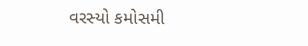વરસ્યો કમોસમી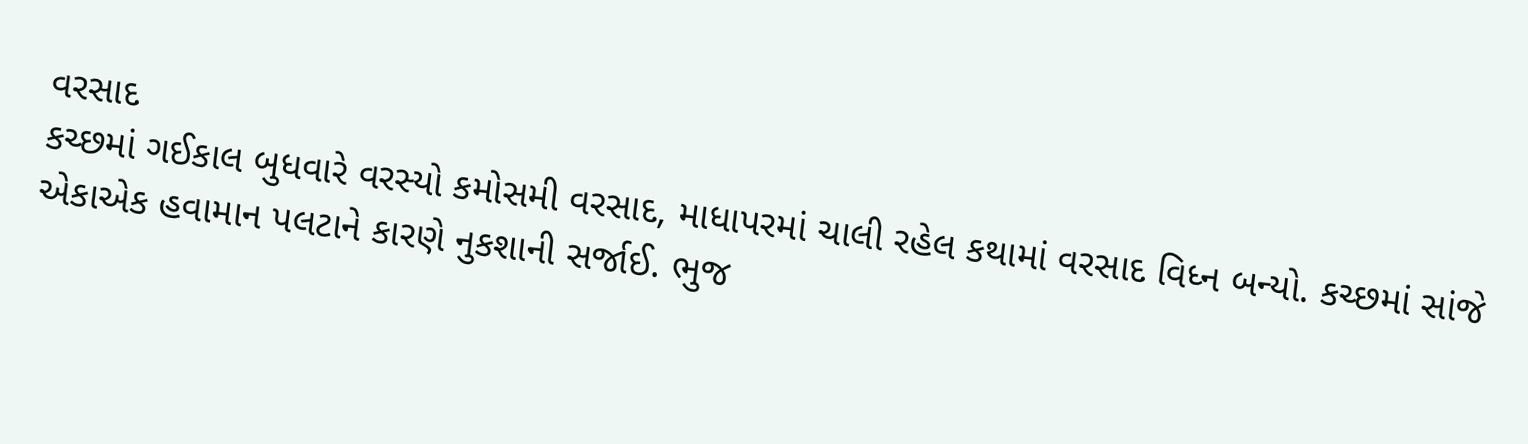વરસાદ
કચ્છમાં ગઈકાલ બુધવારે વરસ્યો કમોસમી વરસાદ, માધાપરમાં ચાલી રહેલ કથામાં વરસાદ વિધ્ન બન્યો. કચ્છમાં સાંજે એકાએક હવામાન પલટાને કારણે નુકશાની સર્જાઈ. ભુજ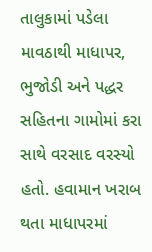તાલુકામાં પડેલા માવઠાથી માધાપર, ભુજોડી અને પદ્ધર સહિતના ગામોમાં કરા સાથે વરસાદ વરસ્યો હતો. હવામાન ખરાબ થતા માધાપરમાં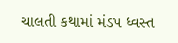ચાલતી કથામાં મંડપ ધ્વસ્ત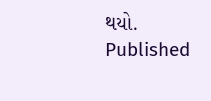થયો.
Published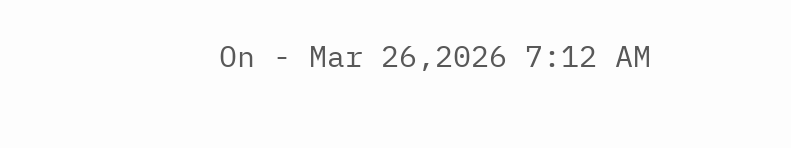On - Mar 26,2026 7:12 AM